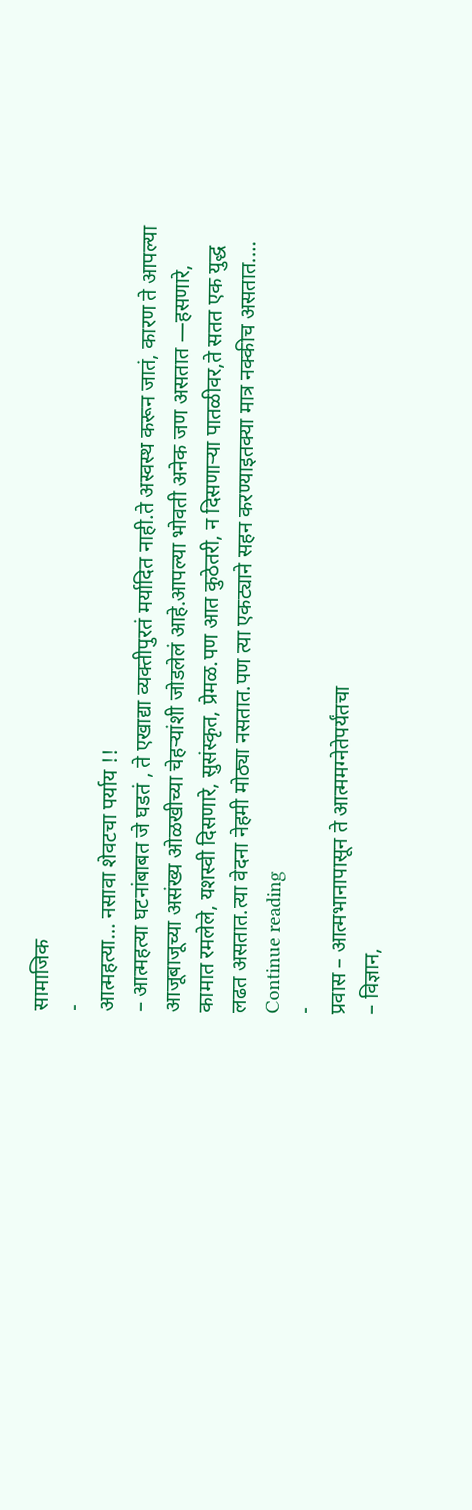सामाजिक
-
आत्महत्या… नसावा शेवटचा पर्याय !!
– आत्महत्या घटनांबाबत जे घडतं , ते एखाद्या व्यक्तीपुरतं मर्यादित नाही.ते अस्वस्थ करून जातं, कारण ते आपल्या आजूबाजूच्या असंख्य ओळखीच्या चेहऱ्यांशी जोडलेलं आहे.आपल्या भोवती अनेक जण असतात —हसणारे, कामात रमलेले, यशस्वी दिसणारे, सुसंस्कृत, प्रेमळ.पण आत कुठेतरी, न दिसणाऱ्या पातळीवर,ते सतत एक युद्ध लढत असतात.त्या वेदना नेहमी मोठ्या नसतात.पण त्या एकट्याने सहन करण्याइतक्या मात्र नक्कीच असतात.… Continue reading
-
प्रवास – आत्मभानापासून ते आत्ममग्नेतेपर्यंतचा
– विज्ञान,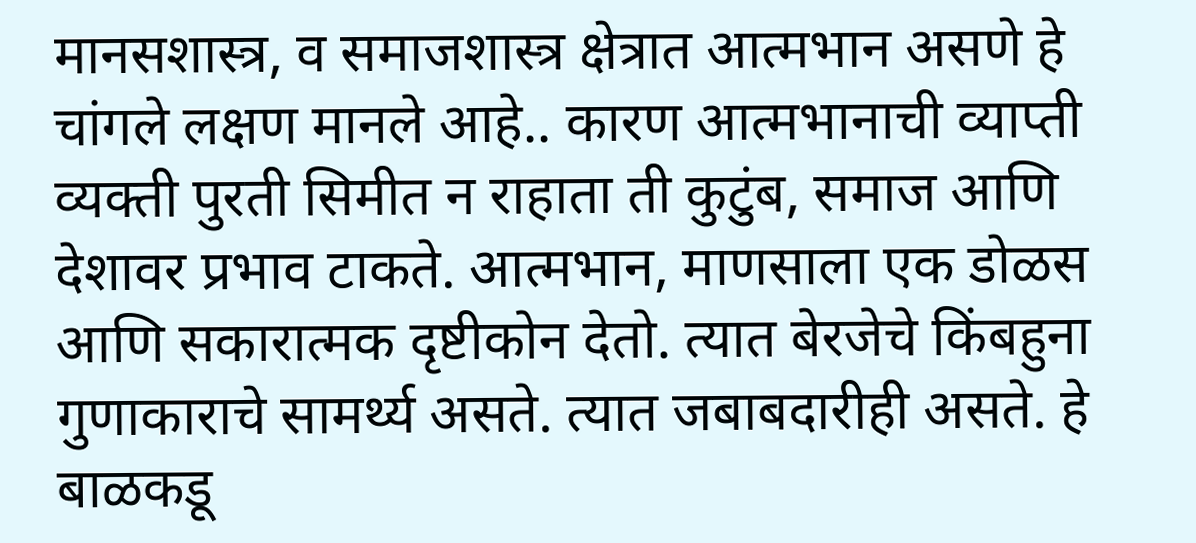मानसशास्त्र, व समाजशास्त्र क्षेत्रात आत्मभान असणे हे चांगले लक्षण मानले आहे.. कारण आत्मभानाची व्याप्ती व्यक्ती पुरती सिमीत न राहाता ती कुटुंब, समाज आणि देशावर प्रभाव टाकते. आत्मभान, माणसाला एक डोळस आणि सकारात्मक दृष्टीकोन देतो. त्यात बेरजेचे किंबहुना गुणाकाराचे सामर्थ्य असते. त्यात जबाबदारीही असते. हे बाळकडू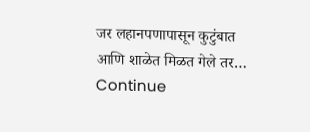जर लहानपणापासून कुटुंबात आणि शाळेत मिळत गेले तर… Continue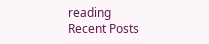reading
Recent Posts